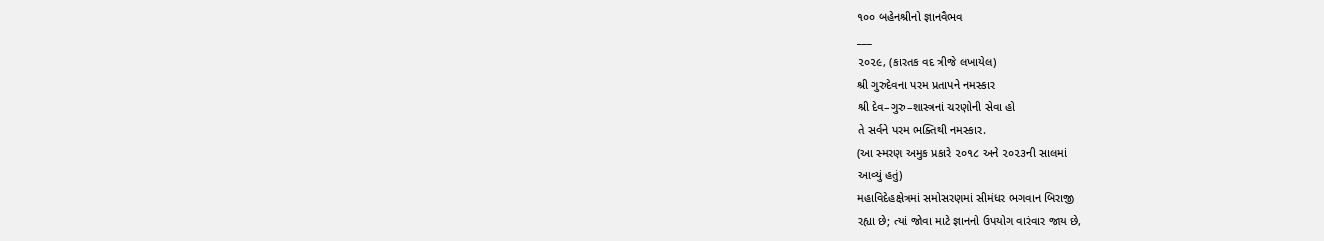૧૦૦ બહેનશ્રીનો જ્ઞાનવૈભવ
___
૨૦૨૯, (કારતક વદ ત્રીજે લખાયેલ)
શ્રી ગુરુદેવના પરમ પ્રતાપને નમસ્કાર
શ્રી દેવ–ગુરુ–શાસ્ત્રનાં ચરણોની સેવા હો
તે સર્વને પરમ ભક્તિથી નમસ્કાર.
(આ સ્મરણ અમુક પ્રકારે ૨૦૧૮ અને ૨૦૨૩ની સાલમાં
આવ્યું હતું)
મહાવિદેહક્ષેત્રમાં સમોસરણમાં સીમંધર ભગવાન બિરાજી
રહ્યા છે; ત્યાં જોવા માટે જ્ઞાનનો ઉપયોગ વારંવાર જાય છે,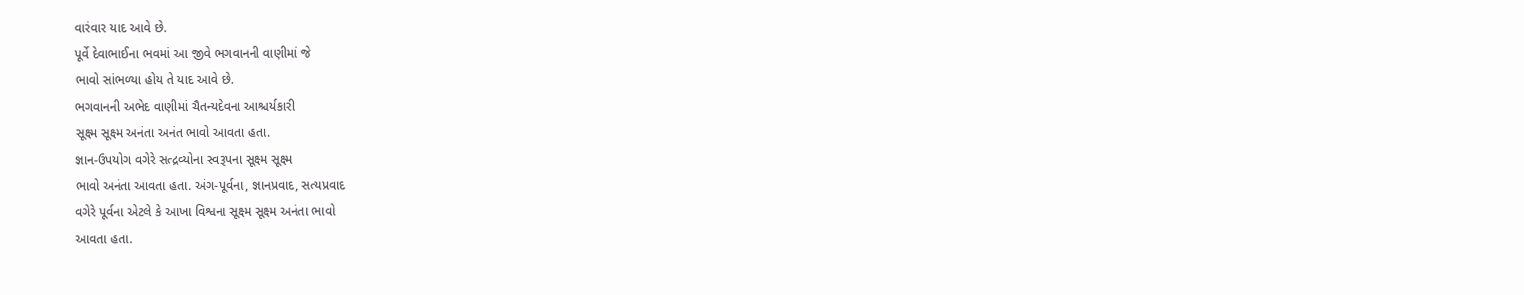વારંવાર યાદ આવે છે.
પૂર્વે દેવાભાઈના ભવમાં આ જીવે ભગવાનની વાણીમાં જે
ભાવો સાંભળ્યા હોય તે યાદ આવે છે.
ભગવાનની અભેદ વાણીમાં ચૈતન્યદેવના આશ્ચર્યકારી
સૂક્ષ્મ સૂક્ષ્મ અનંતા અનંત ભાવો આવતા હતા.
જ્ઞાન-ઉપયોગ વગેરે સત્દ્રવ્યોના સ્વરૂપના સૂક્ષ્મ સૂક્ષ્મ
ભાવો અનંતા આવતા હતા. અંગ-પૂર્વના, જ્ઞાનપ્રવાદ, સત્યપ્રવાદ
વગેરે પૂર્વના એટલે કે આખા વિશ્વના સૂક્ષ્મ સૂક્ષ્મ અનંતા ભાવો
આવતા હતા.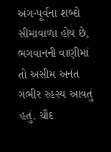અંગ-પૂર્વના શબ્દો સીમાવાળા હોય છે, ભગવાનની વાણીમાં
તો અસીમ અનંત ગંભીર રહસ્ય આવતું હતું. ચૌદ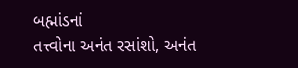બહ્માંડનાં
તત્ત્વોના અનંત રસાંશો, અનંત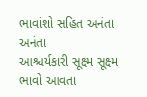ભાવાંશો સહિત અનંતા અનંતા
આશ્ચર્યકારી સૂક્ષ્મ સૂક્ષ્મ ભાવો આવતા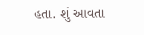હતા. શું આવતા